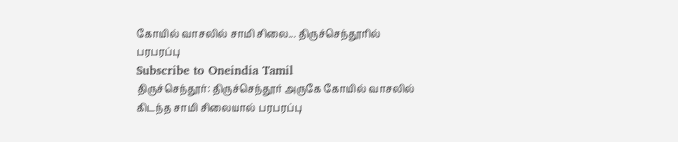கோயில் வாசலில் சாமி சிலை... திருச்செந்தூரில் பரபரப்பு
Subscribe to Oneindia Tamil
திருச்செந்தூர்: திருச்செந்தூர் அருகே கோயில் வாசலில் கிடந்த சாமி சிலையால் பரபரப்பு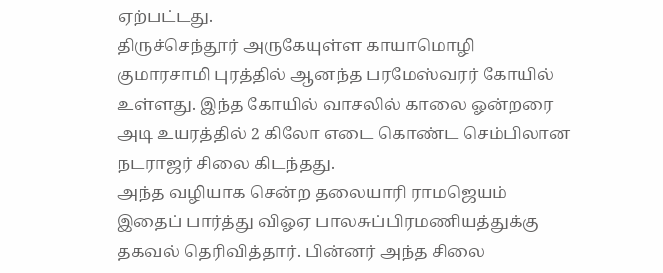ஏற்பட்டது.
திருச்செந்தூர் அருகேயுள்ள காயாமொழி குமாரசாமி புரத்தில் ஆனந்த பரமேஸ்வரர் கோயில் உள்ளது. இந்த கோயில் வாசலில் காலை ஓன்றரை அடி உயரத்தில் 2 கிலோ எடை கொண்ட செம்பிலான நடராஜர் சிலை கிடந்தது.
அந்த வழியாக சென்ற தலையாரி ராமஜெயம் இதைப் பார்த்து விஓஏ பாலசுப்பிரமணியத்துக்கு தகவல் தெரிவித்தார். பின்னர் அந்த சிலை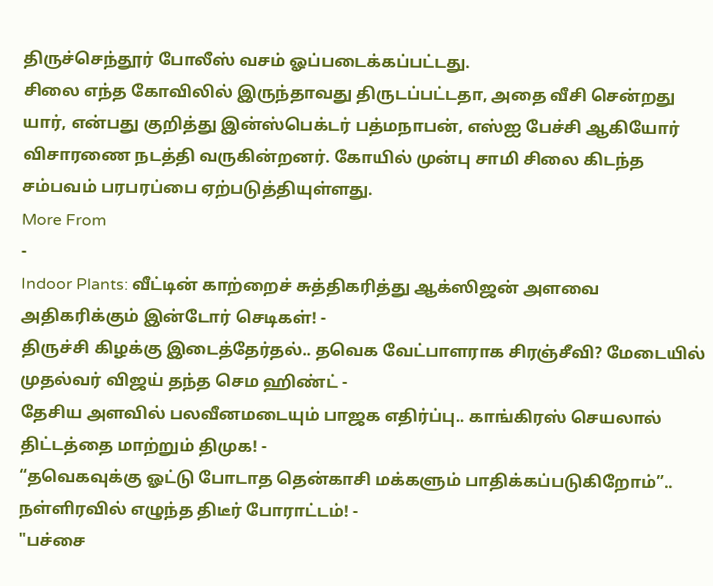திருச்செந்தூர் போலீஸ் வசம் ஓப்படைக்கப்பட்டது.
சிலை எந்த கோவிலில் இருந்தாவது திருடப்பட்டதா, அதை வீசி சென்றது யார், என்பது குறித்து இன்ஸ்பெக்டர் பத்மநாபன், எஸ்ஐ பேச்சி ஆகியோர் விசாரணை நடத்தி வருகின்றனர். கோயில் முன்பு சாமி சிலை கிடந்த சம்பவம் பரபரப்பை ஏற்படுத்தியுள்ளது.
More From
-
Indoor Plants: வீட்டின் காற்றைச் சுத்திகரித்து ஆக்ஸிஜன் அளவை அதிகரிக்கும் இன்டோர் செடிகள்! -
திருச்சி கிழக்கு இடைத்தேர்தல்.. தவெக வேட்பாளராக சிரஞ்சீவி? மேடையில் முதல்வர் விஜய் தந்த செம ஹிண்ட் -
தேசிய அளவில் பலவீனமடையும் பாஜக எதிர்ப்பு.. காங்கிரஸ் செயலால் திட்டத்தை மாற்றும் திமுக! -
“தவெகவுக்கு ஓட்டு போடாத தென்காசி மக்களும் பாதிக்கப்படுகிறோம்”.. நள்ளிரவில் எழுந்த திடீர் போராட்டம்! -
"பச்சை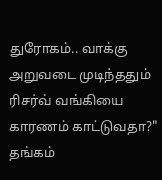துரோகம்.. வாக்கு அறுவடை முடிந்ததும் ரிசர்வ் வங்கியை காரணம் காட்டுவதா?" தங்கம்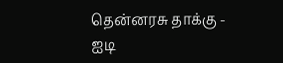தென்னரசு தாக்கு -
ஐடி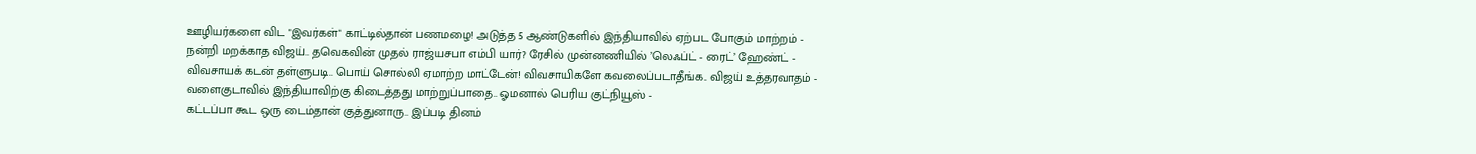ஊழியர்களை விட "இவர்கள்" காட்டில்தான் பணமழை! அடுத்த 5 ஆண்டுகளில் இந்தியாவில் ஏற்பட போகும் மாற்றம் -
நன்றி மறக்காத விஜய்.. தவெகவின் முதல் ராஜ்யசபா எம்பி யார்? ரேசில் முன்னணியில் ’லெஃப்ட் - ரைட்’ ஹேண்ட் -
விவசாயக் கடன் தள்ளுபடி.. பொய் சொல்லி ஏமாற்ற மாட்டேன்! விவசாயிகளே கவலைப்படாதீங்க.. விஜய் உத்தரவாதம் -
வளைகுடாவில் இந்தியாவிற்கு கிடைத்தது மாற்றுப்பாதை.. ஓமனால் பெரிய குட்நியூஸ் -
கட்டப்பா கூட ஒரு டைம்தான் குத்துனாரு.. இப்படி தினம்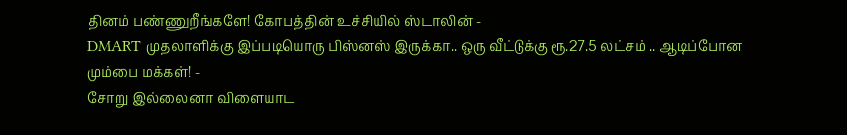தினம் பண்ணுறீங்களே! கோபத்தின் உச்சியில் ஸ்டாலின் -
DMART முதலாளிக்கு இப்படியொரு பிஸ்னஸ் இருக்கா.. ஒரு வீட்டுக்கு ரூ.27.5 லட்சம் .. ஆடிப்போன மும்பை மக்கள்! -
சோறு இல்லைனா விளையாட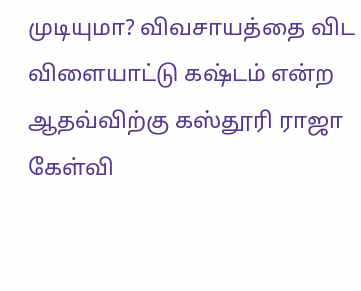முடியுமா? விவசாயத்தை விட விளையாட்டு கஷ்டம் என்ற ஆதவ்விற்கு கஸ்தூரி ராஜா கேள்வி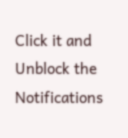Click it and Unblock the Notifications